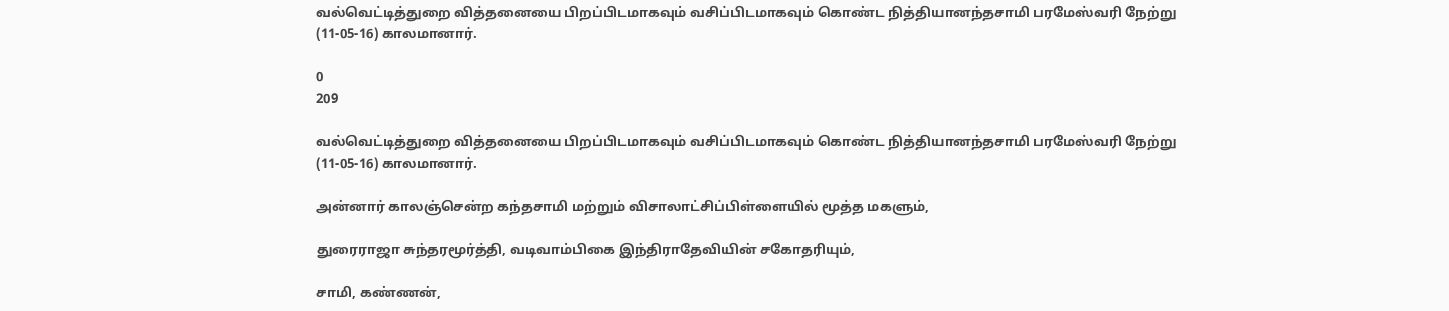வல்வெட்டித்துறை வித்தனையை பிறப்பிடமாகவும் வசிப்பிடமாகவும் கொண்ட நித்தியானந்தசாமி பரமேஸ்வரி நேற்று (11-05-16) காலமானார்.

0
209

வல்வெட்டித்துறை வித்தனையை பிறப்பிடமாகவும் வசிப்பிடமாகவும் கொண்ட நித்தியானந்தசாமி பரமேஸ்வரி நேற்று (11-05-16) காலமானார்.

அன்னார் காலஞ்சென்ற கந்தசாமி மற்றும் விசாலாட்சிப்பிள்ளையில் மூத்த மகளும்,

துரைராஜா சுந்தரமூர்த்தி, வடிவாம்பிகை இந்திராதேவியின் சகோதரியும்,

சாமி, கண்ணன்,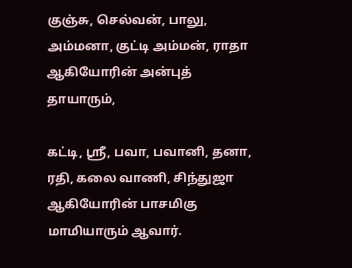குஞ்சு, செல்வன், பாலு, அம்மனா, குட்டி அம்மன், ராதா ஆகியோரின் அன்புத் தாயாரும்,

கட்டி, ஸ்ரீ, பவா, பவானி, தனா, ரதி, கலை வாணி, சிந்துஜா ஆகியோரின் பாசமிகு மாமியாரும் ஆவார்.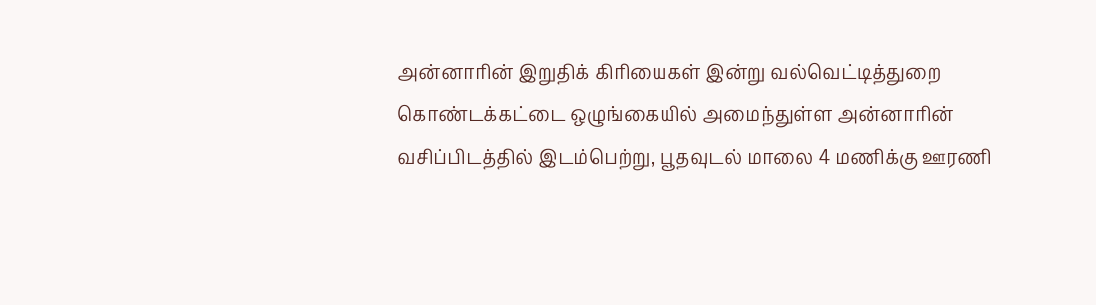அன்னாரின் இறுதிக் கிரியைகள் இன்று வல்வெட்டித்துறை கொண்டக்கட்டை ஒழுங்கையில் அமைந்துள்ள அன்னாரின் வசிப்பிடத்தில் இடம்பெற்று, பூதவுடல் மாலை 4 மணிக்கு ஊரணி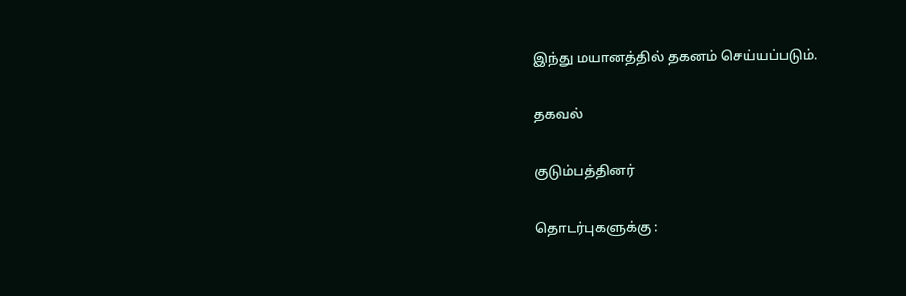இந்து மயானத்தில் தகனம் செய்யப்படும்.

தகவல்

குடும்பத்தினர்

தொடர்புகளுக்கு :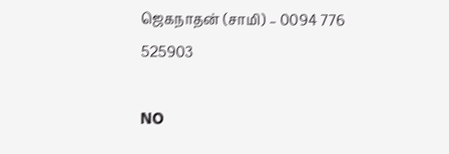ஜெகநாதன் (சாமி) – 0094 776 525903

NO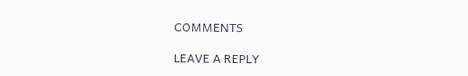COMMENTS

LEAVE A REPLY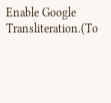Enable Google Transliteration.(To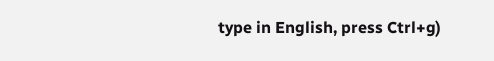type in English, press Ctrl+g)